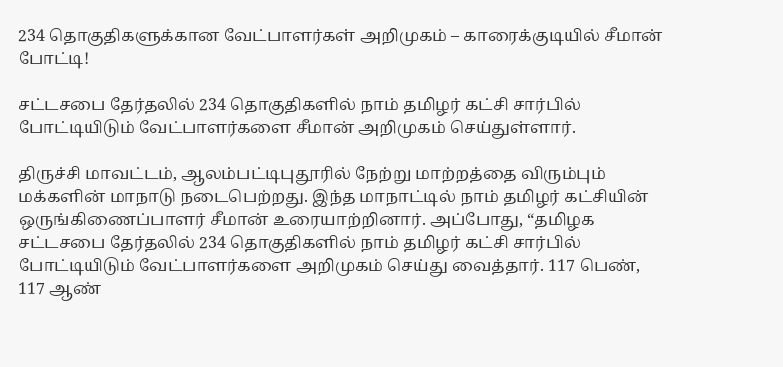234 தொகுதிகளுக்கான வேட்பாளர்கள் அறிமுகம் – காரைக்குடியில் சீமான் போட்டி!

சட்டசபை தேர்தலில் 234 தொகுதிகளில் நாம் தமிழர் கட்சி சார்பில் போட்டியிடும் வேட்பாளர்களை சீமான் அறிமுகம் செய்துள்ளார்.

திருச்சி மாவட்டம், ஆலம்பட்டிபுதூரில் நேற்று மாற்றத்தை விரும்பும் மக்களின் மாநாடு நடைபெற்றது. இந்த மாநாட்டில் நாம் தமிழர் கட்சியின் ஒருங்கிணைப்பாளர் சீமான் உரையாற்றினார். அப்போது, “தமிழக சட்டசபை தேர்தலில் 234 தொகுதிகளில் நாம் தமிழர் கட்சி சார்பில் போட்டியிடும் வேட்பாளர்களை அறிமுகம் செய்து வைத்தார். 117 பெண், 117 ஆண்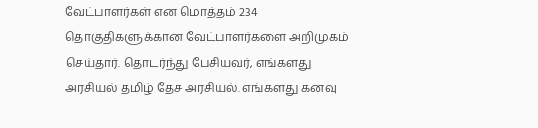வேட்பாளர்கள் என மொத்தம் 234 தொகுதிகளுக்கான வேட்பாளர்களை அறிமுகம் செய்தார். தொடர்ந்து பேசியவர், எங்களது அரசியல் தமிழ் தேச அரசியல். எங்களது கனவு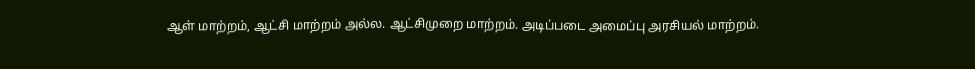ஆள் மாற்றம், ஆட்சி மாற்றம் அல்ல. ஆட்சிமுறை மாற்றம். அடிப்படை அமைப்பு அரசியல் மாற்றம்.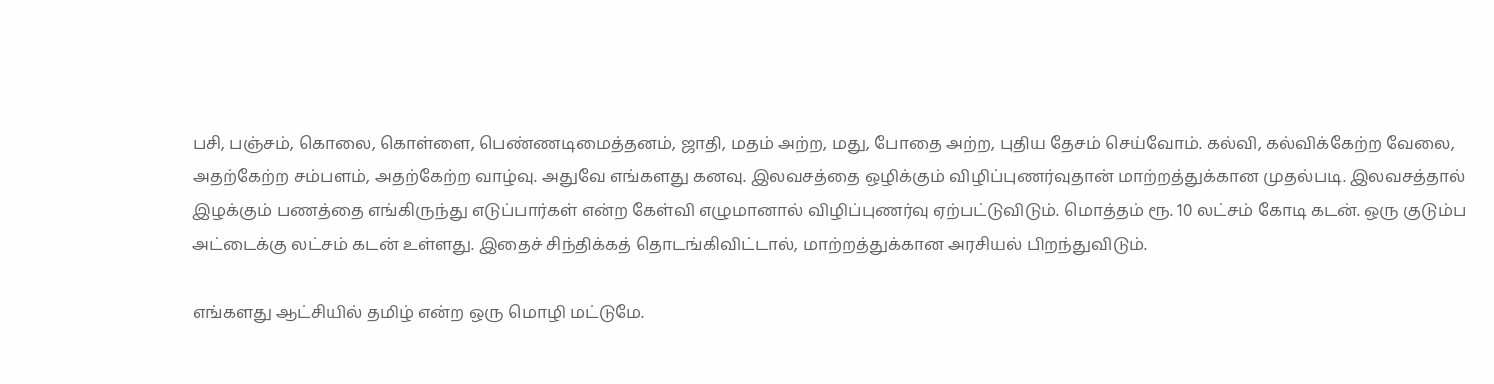பசி, பஞ்சம், கொலை, கொள்ளை, பெண்ணடிமைத்தனம், ஜாதி, மதம் அற்ற, மது, போதை அற்ற, புதிய தேசம் செய்வோம். கல்வி, கல்விக்கேற்ற வேலை, அதற்கேற்ற சம்பளம், அதற்கேற்ற வாழ்வு. அதுவே எங்களது கனவு. இலவசத்தை ஒழிக்கும் விழிப்புணர்வுதான் மாற்றத்துக்கான முதல்படி. இலவசத்தால் இழக்கும் பணத்தை எங்கிருந்து எடுப்பார்கள் என்ற கேள்வி எழுமானால் விழிப்புணர்வு ஏற்பட்டுவிடும். மொத்தம் ரூ. 10 லட்சம் கோடி கடன். ஒரு குடும்ப அட்டைக்கு லட்சம் கடன் உள்ளது. இதைச் சிந்திக்கத் தொடங்கிவிட்டால், மாற்றத்துக்கான அரசியல் பிறந்துவிடும்.

எங்களது ஆட்சியில் தமிழ் என்ற ஒரு மொழி மட்டுமே.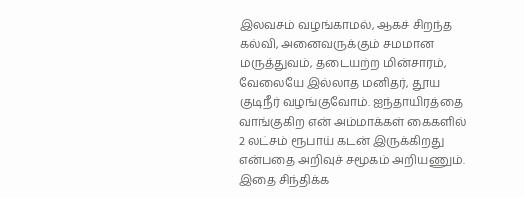இலவசம் வழங்காமல், ஆகச் சிறந்த கல்வி, அனைவருக்கும் சமமான மருத்துவம், தடையற்ற மின்சாரம், வேலையே இல்லாத மனிதர், தூய குடிநீர் வழங்குவோம். ஐந்தாயிரத்தை வாங்குகிற என் அம்மாக்கள் கைகளில் 2 லட்சம் ரூபாய் கடன் இருக்கிறது என்பதை அறிவுச் சமூகம் அறியணும். இதை சிந்திக்க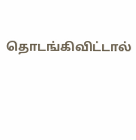தொடங்கிவிட்டால்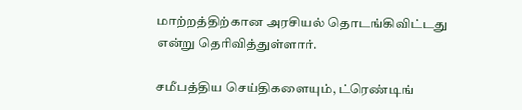மாற்றத்திற்கான அரசியல் தொடங்கிவிட்டது என்று தெரிவித்துள்ளார்.

சமீபத்திய செய்திகளையும், ட்ரெண்டிங்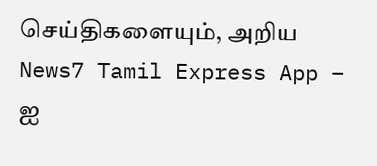செய்திகளையும், அறிய News7 Tamil Express App – ஐ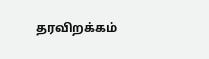தரவிறக்கம்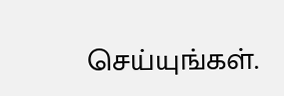செய்யுங்கள்.